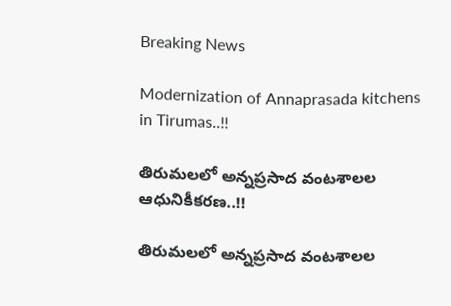Breaking News

Modernization of Annaprasada kitchens in Tirumas..!!

తిరుమలలో అన్నప్రసాద వంటశాలల ఆధునికీకరణ..!!

తిరుమలలో అన్నప్రసాద వంటశాలల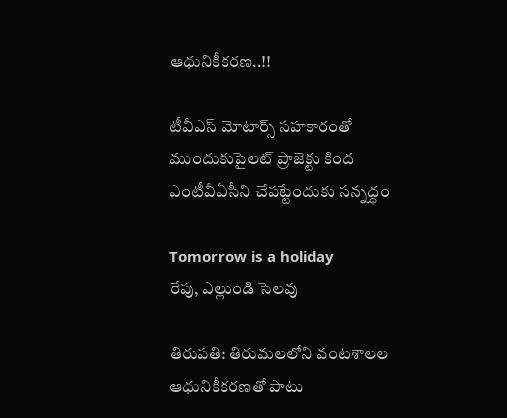ఆధునికీకరణ..!!

టీవీఎస్‌ మోటార్స్‌ సహకారంతో ముందుకుపైలట్‌ ప్రాజెక్టు కింద ఎంటీవీఏసీని చేపట్టేందుకు సన్నద్ధం

Tomorrow is a holiday
రేపు, ఎల్లుండి సెలవు

తిరుపతి: తిరుమలలోని వంటశాలల ఆధునికీకరణతో పాటు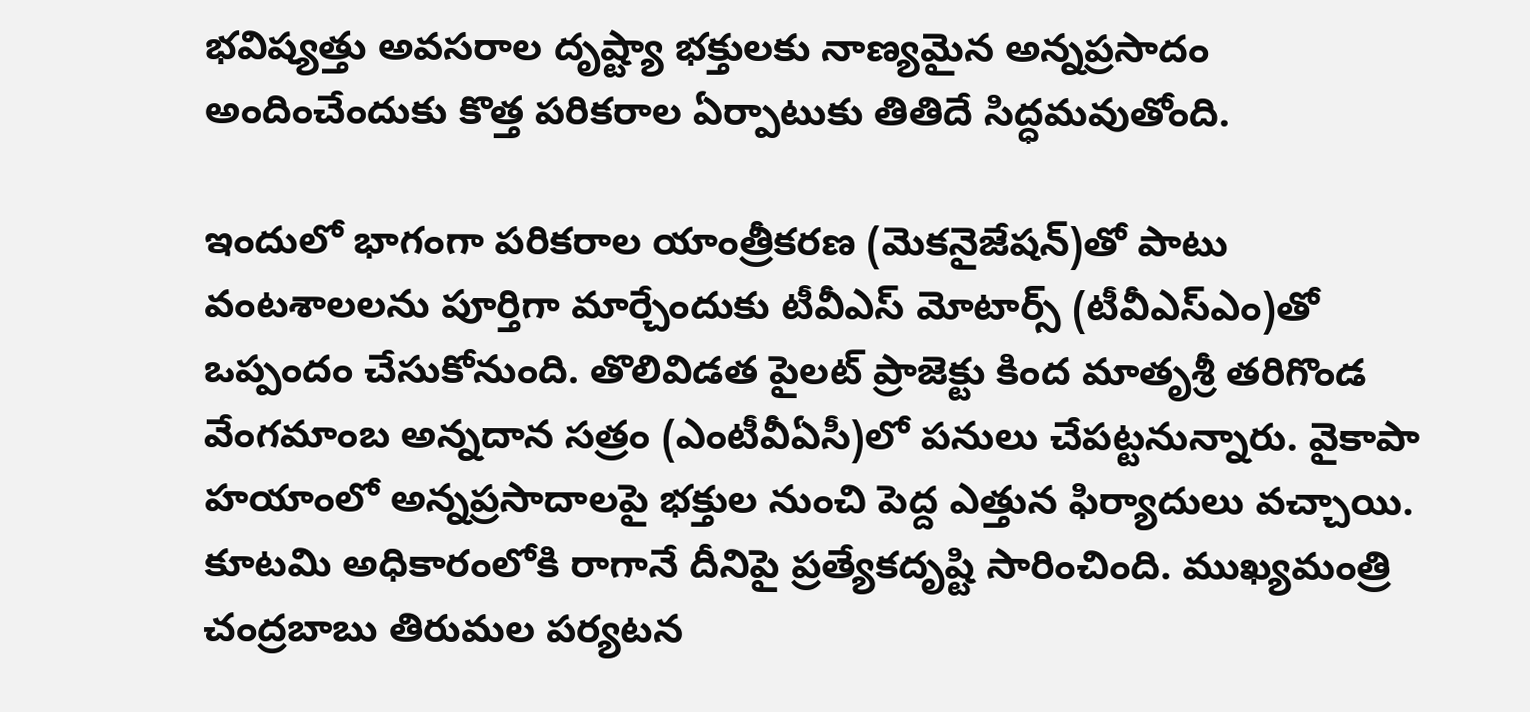భవిష్యత్తు అవసరాల దృష్ట్యా భక్తులకు నాణ్యమైన అన్నప్రసాదం అందించేందుకు కొత్త పరికరాల ఏర్పాటుకు తితిదే సిద్ధమవుతోంది.

ఇందులో భాగంగా పరికరాల యాంత్రీకరణ (మెకనైజేషన్‌)తో పాటు వంటశాలలను పూర్తిగా మార్చేందుకు టీవీఎస్‌ మోటార్స్‌ (టీవీఎస్‌ఎం)తో ఒప్పందం చేసుకోనుంది. తొలివిడత పైలట్‌ ప్రాజెక్టు కింద మాతృశ్రీ తరిగొండ వేంగమాంబ అన్నదాన సత్రం (ఎంటీవీఏసీ)లో పనులు చేపట్టనున్నారు. వైకాపా హయాంలో అన్నప్రసాదాలపై భక్తుల నుంచి పెద్ద ఎత్తున ఫిర్యాదులు వచ్చాయి. కూటమి అధికారంలోకి రాగానే దీనిపై ప్రత్యేకదృష్టి సారించింది. ముఖ్యమంత్రి చంద్రబాబు తిరుమల పర్యటన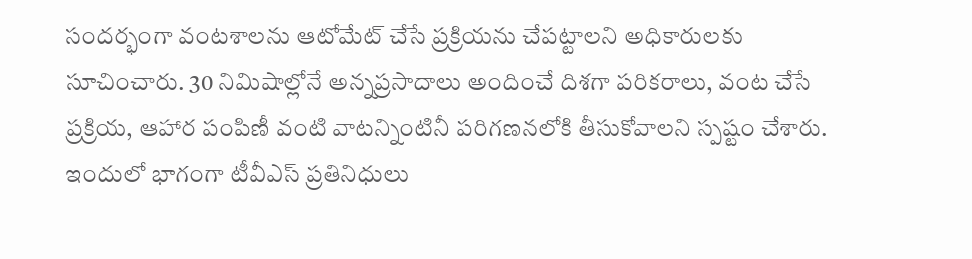సందర్భంగా వంటశాలను ఆటోమేట్‌ చేసే ప్రక్రియను చేపట్టాలని అధికారులకు సూచించారు. 30 నిమిషాల్లోనే అన్నప్రసాదాలు అందించే దిశగా పరికరాలు, వంట చేసే ప్రక్రియ, ఆహార పంపిణీ వంటి వాటన్నింటినీ పరిగణనలోకి తీసుకోవాలని స్పష్టం చేశారు. ఇందులో భాగంగా టీవీఎస్‌ ప్రతినిధులు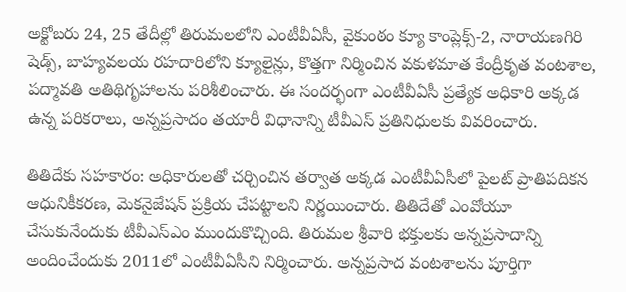అక్టోబరు 24, 25 తేదీల్లో తిరుమలలోని ఎంటీవీఏసీ, వైకుంఠం క్యూ కాంప్లెక్స్‌-2, నారాయణగిరి షెడ్స్, బాహ్యవలయ రహదారిలోని క్యూలైన్లు, కొత్తగా నిర్మించిన వకుళమాత కేంద్రీకృత వంటశాల, పద్మావతి అతిథిగృహాలను పరిశీలించారు. ఈ సందర్భంగా ఎంటీవీఏసీ ప్రత్యేక అధికారి అక్కడ ఉన్న పరికరాలు, అన్నప్రసాదం తయారీ విధానాన్ని టీవీఎస్‌ ప్రతినిధులకు వివరించారు.

తితిదేకు సహకారం: అధికారులతో చర్చించిన తర్వాత అక్కడ ఎంటీవీఏసీలో పైలట్‌ ప్రాతిపదికన ఆధునికీకరణ, మెకనైజేషన్‌ ప్రక్రియ చేపట్టాలని నిర్ణయించారు. తితిదేతో ఎంవోయూ చేసుకునేందుకు టీవీఎస్‌ఎం ముందుకొచ్చింది. తిరుమల శ్రీవారి భక్తులకు అన్నప్రసాదాన్ని అందించేందుకు 2011లో ఎంటీవీఏసీని నిర్మించారు. అన్నప్రసాద వంటశాలను పూర్తిగా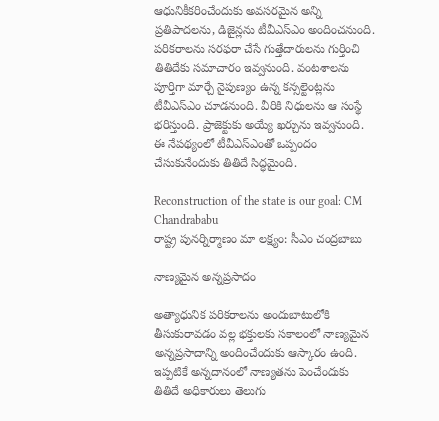ఆధునికీకరించేందుకు అవసరమైన అన్ని ప్రతిపాదలను, డిజైన్లను టీవీఎస్‌ఎం అందించనుంది. పరికరాలను సరఫరా చేసే గుత్తేదారులను గుర్తించి తితిదేకు సమాచారం ఇవ్వనుంది. వంటశాలను పూర్తిగా మార్చే నైపుణ్యం ఉన్న కన్సల్టెంట్లను టీవీఎస్‌ఎం చూడనుంది. వీరికి నిధులను ఆ సంస్థే భరిస్తుంది. ప్రాజెక్టుకు అయ్యే ఖర్చును ఇవ్వనుంది. ఈ నేపథ్యంలో టీవీఎస్‌ఎంతో ఒప్పందం చేసుకునేందుకు తితిదే సిద్ధమైంది.

Reconstruction of the state is our goal: CM Chandrababu
రాష్ట్ర పునర్నిర్మాణం మా లక్ష్యం: సీఎం చంద్రబాబు

నాణ్యమైన అన్నప్రసాదం

అత్యాధునిక పరికరాలను అందుబాటులోకి తీసుకురావడం వల్ల భక్తులకు సకాలంలో నాణ్యమైన అన్నప్రసాదాన్ని అందించేందుకు ఆస్కారం ఉంది. ఇప్పటికే అన్నదానంలో నాణ్యతను పెంచేందుకు తితిదే అధికారులు తెలుగు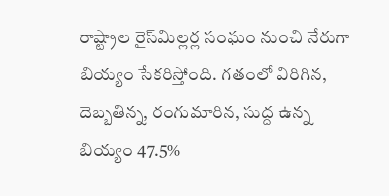రాష్ట్రాల రైస్‌మిల్లర్ల సంఘం నుంచి నేరుగా బియ్యం సేకరిస్తోంది. గతంలో విరిగిన, దెబ్బతిన్న, రంగుమారిన, సుద్ద ఉన్న బియ్యం 47.5%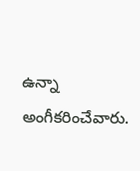ఉన్నా అంగీకరించేవారు.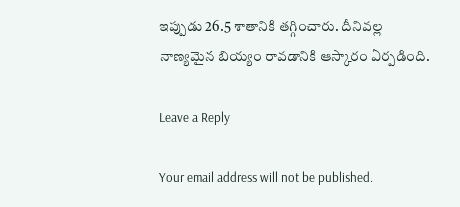ఇప్పుడు 26.5 శాతానికి తగ్గించారు. దీనివల్ల నాణ్యమైన బియ్యం రావడానికి ఆస్కారం ఏర్పడింది.

Leave a Reply

Your email address will not be published.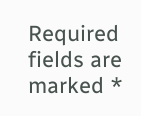Required fields are marked *